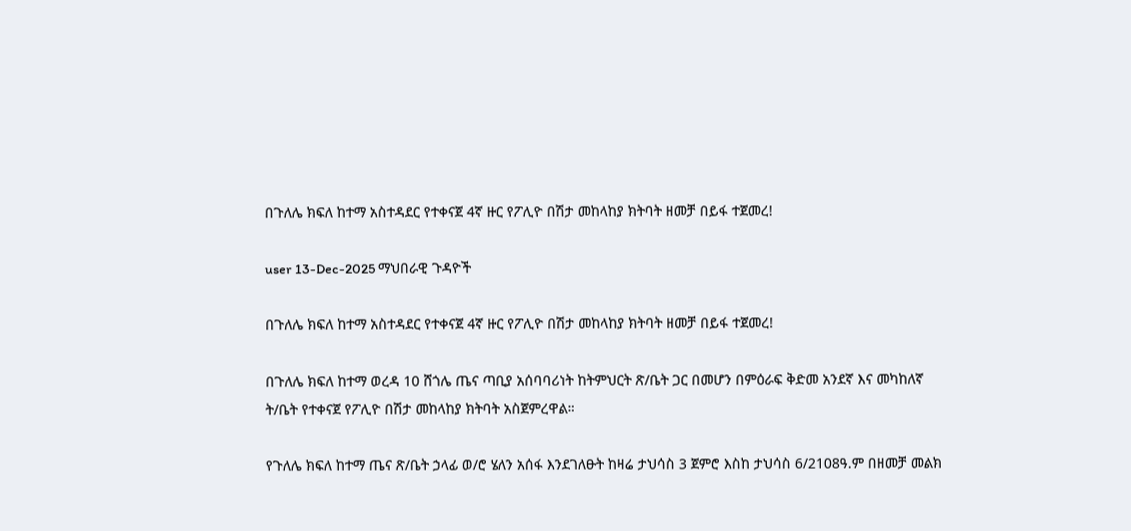በጉለሌ ክፍለ ከተማ አስተዳደር የተቀናጀ 4ኛ ዙር የፖሊዮ በሽታ መከላከያ ክትባት ዘመቻ በይፋ ተጀመረ!

user 13-Dec-2025 ማህበራዊ ጉዳዮች

በጉለሌ ክፍለ ከተማ አስተዳደር የተቀናጀ 4ኛ ዙር የፖሊዮ በሽታ መከላከያ ክትባት ዘመቻ በይፋ ተጀመረ!

በጉለሌ ክፍለ ከተማ ወረዳ 10 ሸጎሌ ጤና ጣቢያ አሰባባሪነት ከትምህርት ጽ/ቤት ጋር በመሆን በምዕራፍ ቅድመ አንደኛ እና መካከለኛ ት/ቤት የተቀናጀ የፖሊዮ በሽታ መከላከያ ክትባት አስጀምረዋል።

የጉለሌ ክፍለ ከተማ ጤና ጽ/ቤት ኃላፊ ወ/ሮ ሄለን አሰፋ እንደገለፁት ከዛሬ ታህሳስ 3 ጀምሮ እስከ ታህሳስ 6/2108ዓ.ም በዘመቻ መልክ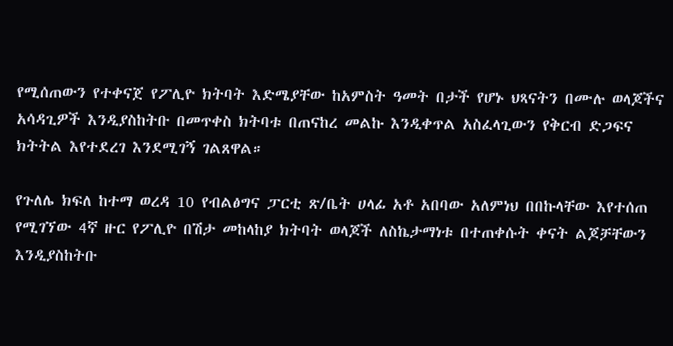የሚሰጠውን የተቀናጀ የፖሊዮ ክትባት እድሜያቸው ከአምስት ዓመት በታች የሆኑ ህጻናትን በሙሉ ወላጆችና አሳዳጊዎች እንዲያስከትቡ በመጥቀስ ክትባቱ በጠናከረ መልኩ እንዲቀጥል አስፈላጊውን የቅርብ ድጋፍና ክትትል እየተደረገ እንደሚገኝ ገልጸዋል።

የጉለሌ ክፍለ ከተማ ወረዳ 10 የብልፅግና ፓርቲ ጽ/ቤት ሀላፊ አቶ አበባው አለምነህ በበኩላቸው እየተሰጠ የሚገኘው 4ኛ ዙር የፖሊዮ በሽታ መከላከያ ክትባት ወላጆች ለስኬታማነቱ በተጠቀሱት ቀናት ልጆቻቸውን እንዲያስከትቡ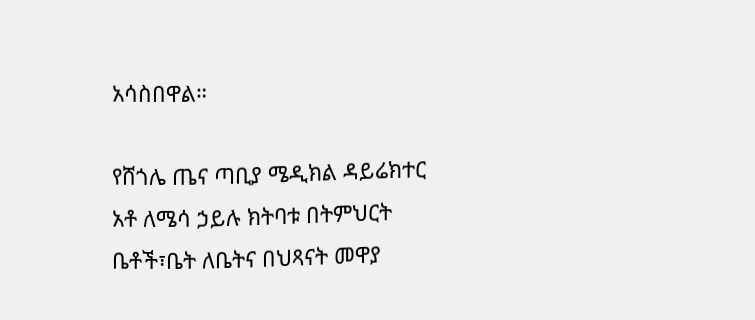አሳስበዋል።

የሸጎሌ ጤና ጣቢያ ሜዲክል ዳይሬክተር አቶ ለሜሳ ኃይሉ ክትባቱ በትምህርት ቤቶች፣ቤት ለቤትና በህጻናት መዋያ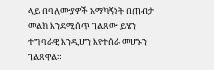ላይ በባለሙያዎች አማካኝነት በጠብታ መልክ እንደሚሰጥ ገልጸው ይሄን ተግባራዊ እንዲሆን እየተሰራ መሆኑን ገልጸዋል።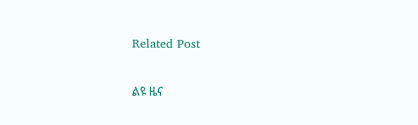Related Post

ልዩ ዜና